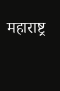महाराष्ट्र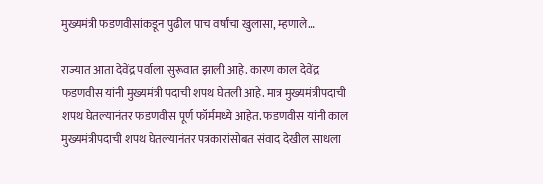मुख्यमंत्री फडणवीसांकडून पुढील पाच वर्षांचा खुलासा, म्हणाले…

राज्यात आता देवेंद्र पर्वाला सुरूवात झाली आहे. कारण काल देवेंद्र फडणवीस यांनी मुख्यमंत्री पदाची शपथ घेतली आहे. मात्र मुख्यमंत्रीपदाची शपथ घेतल्यानंतर फडणवीस पूर्ण फॉर्ममध्ये आहेत. फडणवीस यांनी काल मुख्यमंत्रीपदाची शपथ घेतल्यानंतर पत्रकारांसोबत संवाद देखील साधला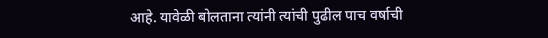आहे. यावेळी बोलताना त्यांनी त्यांची पुढील पाच वर्षाची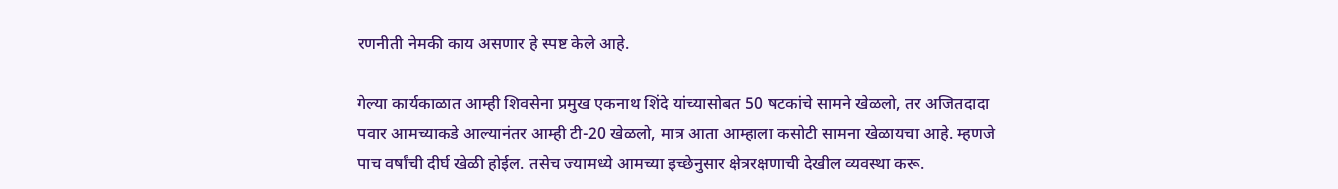रणनीती नेमकी काय असणार हे स्पष्ट केले आहे.

गेल्या कार्यकाळात आम्ही शिवसेना प्रमुख एकनाथ शिंदे यांच्यासोबत 50 षटकांचे सामने खेळलो, तर अजितदादा पवार आमच्याकडे आल्यानंतर आम्ही टी-20 खेळलो, मात्र आता आम्हाला कसोटी सामना खेळायचा आहे. म्हणजे पाच वर्षांची दीर्घ खेळी होईल. तसेच ज्यामध्ये आमच्या इच्छेनुसार क्षेत्ररक्षणाची देखील व्यवस्था करू.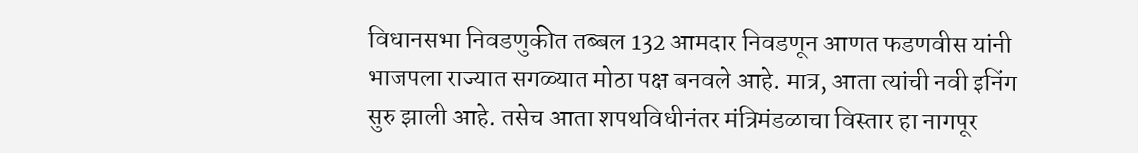विधानसभा निवडणुकीत तब्बल 132 आमदार निवडणून आणत फडणवीस यांनी भाजपला राज्यात सगळ्यात मोठा पक्ष बनवले आहे. मात्र, आता त्यांची नवी इनिंग सुरु झाली आहे. तसेच आता शपथविधीनंतर मंत्रिमंडळाचा विस्तार हा नागपूर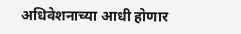अधिवेशनाच्या आधी होणार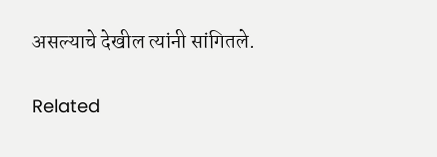असल्याचे देखील त्यांनी सांगितले.

Related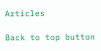Articles

Back to top button